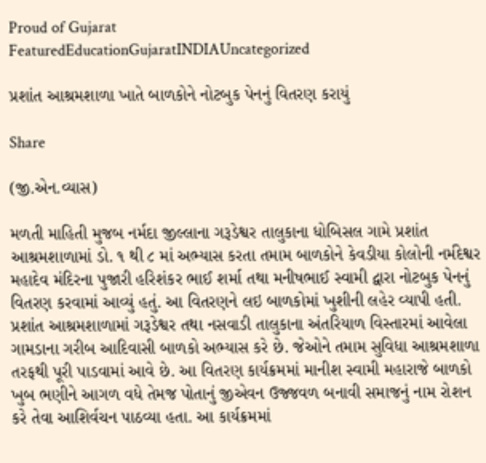Proud of Gujarat
FeaturedEducationGujaratINDIAUncategorized

પ્રશાંત આશ્રમશાળા ખાતે બાળકોને નોટબુક પેનનું વિતરણ કરાયું

Share

(જી.એન.વ્યાસ)

મળતી માહિતી મુજબ નર્મદા જીલ્લાના ગરૂડેશ્વર તાલુકાના ધોબિસલ ગામે પ્રશાંત આશ્રમશાળામાં ડો. ૧ થી ૮ માં અભ્યાસ કરતા તમામ બાળકોને કેવડીયા કોલોની નર્મદેશ્વર મહાદેવ મંદિરના પુજારી હરિશંકર ભાઈ શર્મા તથા મનીષભાઈ સ્વામી દ્વારા નોટબુક પેનનું વિતરણ કરવામાં આવ્યું હતું. આ વિતરણને લઇ બાળકોમાં ખુશીની લહેર વ્યાપી હતી. પ્રશાંત આશ્રમશાળામાં ગરૂડેશ્વર તથા નસવાડી તાલુકાના અંતરિયાળ વિસ્તારમાં આવેલા ગામડાના ગરીબ આદિવાસી બાળકો અભ્યાસ કરે છે. જેઓને તમામ સુવિધા આશ્રમશાળા તરફથી પૂરી પાડવામાં આવે છે. આ વિતરણ કાર્યક્રમમાં માનીશ સ્વામી મહારાજે બાળકો ખુબ ભણીને આગળ વધે તેમજ પોતાનું જીએવન ઉજ્જવળ બનાવી સમાજનું નામ રોશન કરે તેવા આશિર્વચન પાઠવ્યા હતા. આ કાર્યક્રમમાં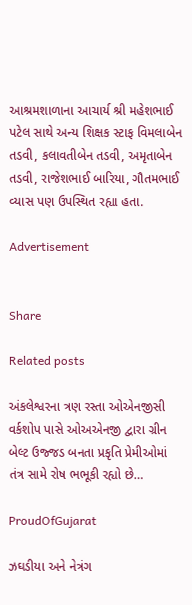આશ્રમશાળાના આચાર્ય શ્રી મહેશભાઈ પટેલ સાથે અન્ય શિક્ષક સ્ટાફ વિમલાબેન તડવી, કલાવતીબેન તડવી, અમૃતાબેન તડવી, રાજેશભાઈ બારિયા, ગૌતમભાઈ વ્યાસ પણ ઉપસ્થિત રહ્યા હતા.

Advertisement


Share

Related posts

અંકલેશ્વરના ત્રણ રસ્તા ઓએનજીસી વર્કશોપ પાસે ઓઅએનજી દ્વારા ગ્રીન બેલ્ટ ઉજ્જડ બનતા પ્રકૃતિ પ્રેમીઓમાં તંત્ર સામે રોષ ભભૂકી રહ્યો છે…

ProudOfGujarat

ઝઘડીયા અને નેત્રંગ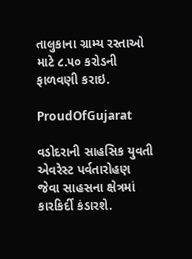તાલુકાના ગ્રામ્ય રસ્તાઓ માટે ૮.૫૦ કરોડની ફાળવણી કરાઇ.

ProudOfGujarat

વડોદરાની સાહસિક યુવતી એવરેસ્ટ પર્વતારોહણ જેવા સાહસના ક્ષેત્રમાં કારકિર્દી કંડારશે.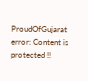ProudOfGujarat
error: Content is protected !!